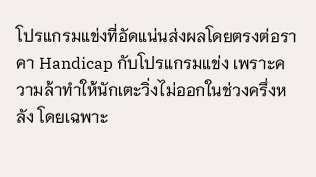โปรแกรมแข่งที่อัดแน่นส่งผลโดยตรงต่อราคา Handicap กับโปรแกรมแข่ง เพราะความล้าทำให้นักเตะวิ่งไม่ออกในช่วงครึ่งหลัง โดยเฉพาะ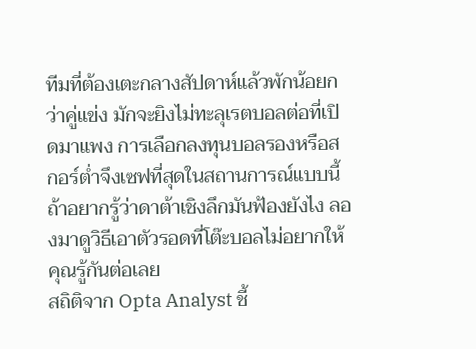ทีมที่ต้องเตะกลางสัปดาห์แล้วพักน้อยกว่าคู่แข่ง มักจะยิงไม่ทะลุเรตบอลต่อที่เปิดมาแพง การเลือกลงทุนบอลรองหรือสกอร์ต่ำจึงเซฟที่สุดในสถานการณ์แบบนี้ ถ้าอยากรู้ว่าดาต้าเชิงลึกมันฟ้องยังไง ลองมาดูวิธีเอาตัวรอดที่โต๊ะบอลไม่อยากให้คุณรู้กันต่อเลย
สถิติจาก Opta Analyst ชี้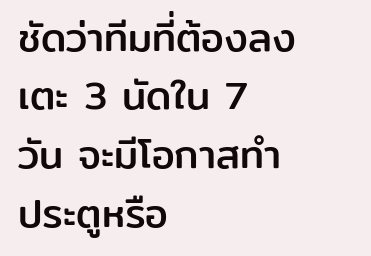ชัดว่าทีมที่ต้องลงเตะ 3 นัดใน 7 วัน จะมีโอกาสทำประตูหรือ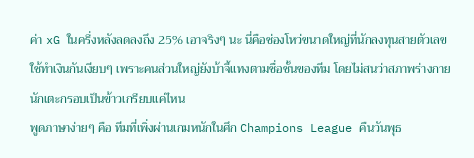ค่า xG ในครึ่งหลังลดลงถึง 25% เอาจริงๆ นะ นี่คือช่องโหว่ขนาดใหญ่ที่นักลงทุนสายตัวเลขใช้ทำเงินกันเงียบๆ เพราะคนส่วนใหญ่ยังบ้าจี้แทงตามชื่อชั้นของทีม โดยไม่สนว่าสภาพร่างกายนักเตะกรอบเป็นข้าวเกรียบแค่ไหน
พูดภาษาง่ายๆ คือ ทีมที่เพิ่งผ่านเกมหนักในศึก Champions League คืนวันพุธ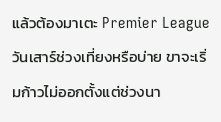แล้วต้องมาเตะ Premier League วันเสาร์ช่วงเที่ยงหรือบ่าย ขาจะเริ่มก้าวไม่ออกตั้งแต่ช่วงนา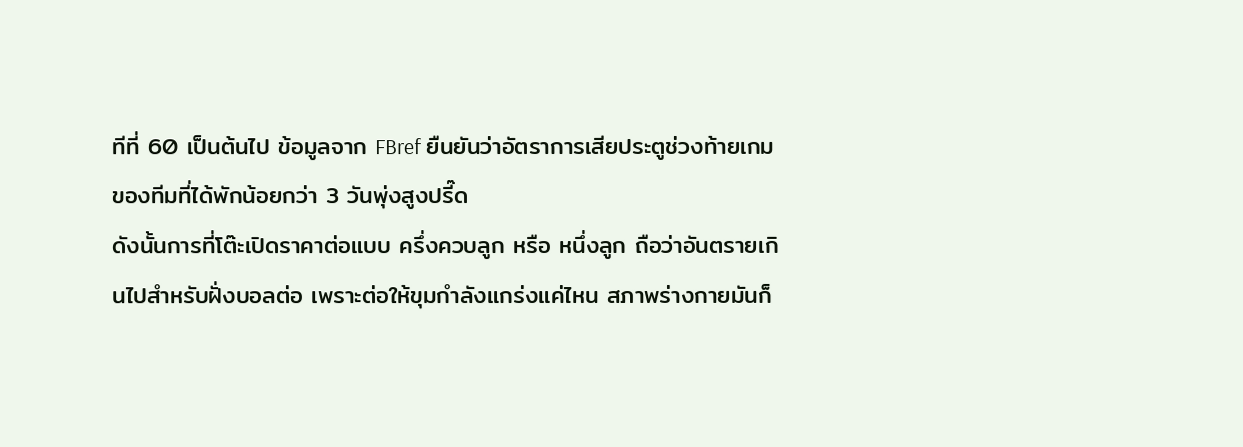ทีที่ 60 เป็นต้นไป ข้อมูลจาก FBref ยืนยันว่าอัตราการเสียประตูช่วงท้ายเกมของทีมที่ได้พักน้อยกว่า 3 วันพุ่งสูงปรี๊ด
ดังนั้นการที่โต๊ะเปิดราคาต่อแบบ ครึ่งควบลูก หรือ หนึ่งลูก ถือว่าอันตรายเกินไปสำหรับฝั่งบอลต่อ เพราะต่อให้ขุมกำลังแกร่งแค่ไหน สภาพร่างกายมันก็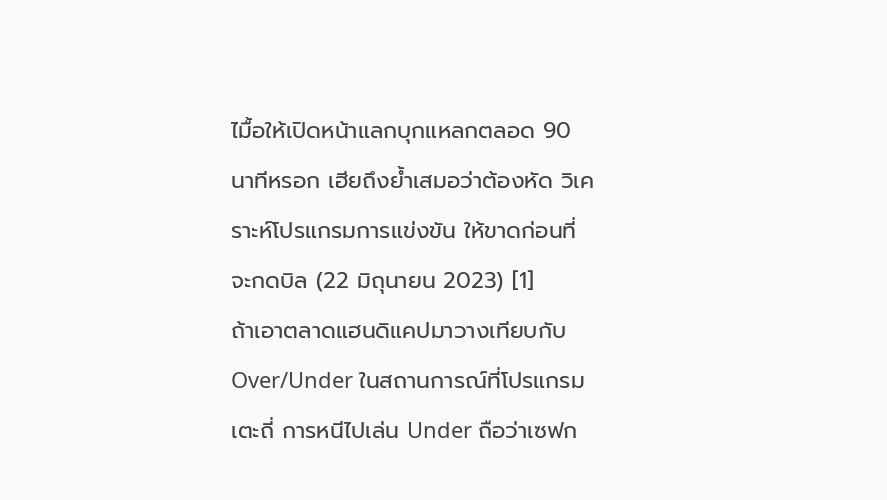ไมื้อให้เปิดหน้าแลกบุกแหลกตลอด 90 นาทีหรอก เฮียถึงย้ำเสมอว่าต้องหัด วิเคราะห์โปรแกรมการแข่งขัน ให้ขาดก่อนที่จะกดบิล (22 มิถุนายน 2023) [1]
ถ้าเอาตลาดแฮนดิแคปมาวางเทียบกับ Over/Under ในสถานการณ์ที่โปรแกรมเตะถี่ การหนีไปเล่น Under ถือว่าเซฟก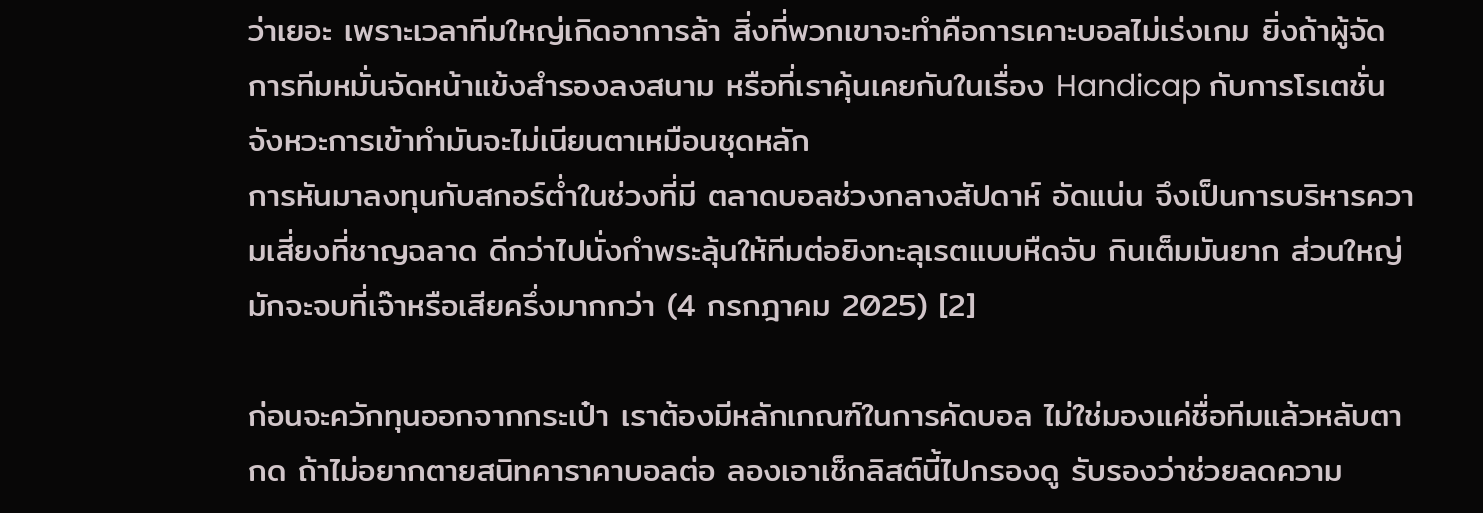ว่าเยอะ เพราะเวลาทีมใหญ่เกิดอาการล้า สิ่งที่พวกเขาจะทำคือการเคาะบอลไม่เร่งเกม ยิ่งถ้าผู้จัดการทีมหมั่นจัดหน้าแข้งสำรองลงสนาม หรือที่เราคุ้นเคยกันในเรื่อง Handicap กับการโรเตชั่น จังหวะการเข้าทำมันจะไม่เนียนตาเหมือนชุดหลัก
การหันมาลงทุนกับสกอร์ต่ำในช่วงที่มี ตลาดบอลช่วงกลางสัปดาห์ อัดแน่น จึงเป็นการบริหารความเสี่ยงที่ชาญฉลาด ดีกว่าไปนั่งกำพระลุ้นให้ทีมต่อยิงทะลุเรตแบบหืดจับ กินเต็มมันยาก ส่วนใหญ่มักจะจบที่เจ๊าหรือเสียครึ่งมากกว่า (4 กรกฎาคม 2025) [2]

ก่อนจะควักทุนออกจากกระเป๋า เราต้องมีหลักเกณฑ์ในการคัดบอล ไม่ใช่มองแค่ชื่อทีมแล้วหลับตากด ถ้าไม่อยากตายสนิทคาราคาบอลต่อ ลองเอาเช็กลิสต์นี้ไปกรองดู รับรองว่าช่วยลดความ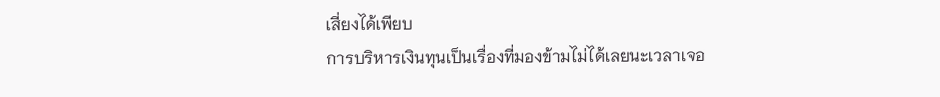เสี่ยงได้เพียบ
การบริหารเงินทุนเป็นเรื่องที่มองข้ามไม่ได้เลยนะเวลาเจอ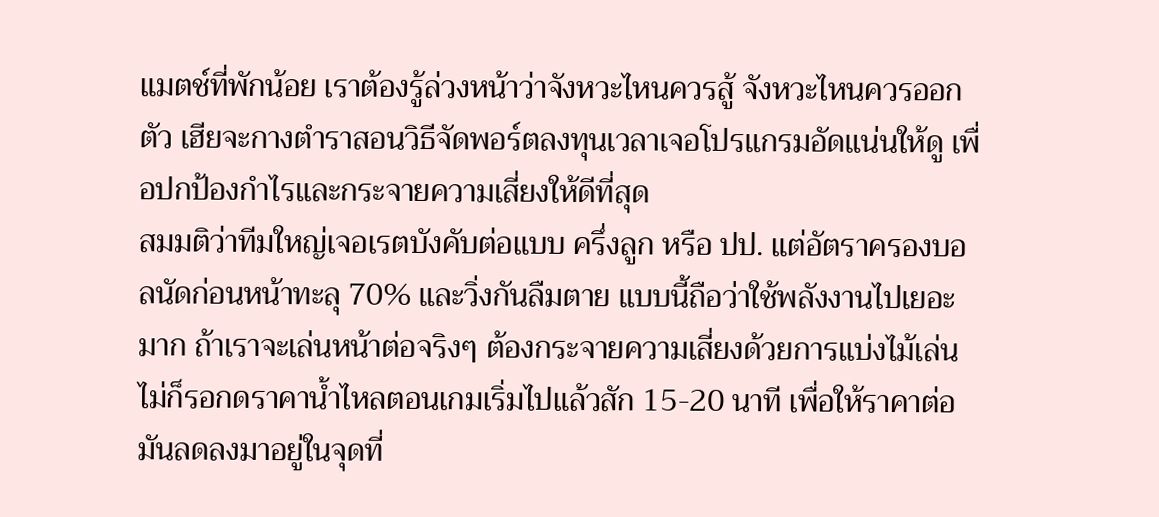แมตช์ที่พักน้อย เราต้องรู้ล่วงหน้าว่าจังหวะไหนควรสู้ จังหวะไหนควรออกตัว เฮียจะกางตำราสอนวิธีจัดพอร์ตลงทุนเวลาเจอโปรแกรมอัดแน่นให้ดู เพื่อปกป้องกำไรและกระจายความเสี่ยงให้ดีที่สุด
สมมติว่าทีมใหญ่เจอเรตบังคับต่อแบบ ครึ่งลูก หรือ ปป. แต่อัตราครองบอลนัดก่อนหน้าทะลุ 70% และวิ่งกันลืมตาย แบบนี้ถือว่าใช้พลังงานไปเยอะมาก ถ้าเราจะเล่นหน้าต่อจริงๆ ต้องกระจายความเสี่ยงด้วยการแบ่งไม้เล่น ไม่ก็รอกดราคาน้ำไหลตอนเกมเริ่มไปแล้วสัก 15-20 นาที เพื่อให้ราคาต่อมันลดลงมาอยู่ในจุดที่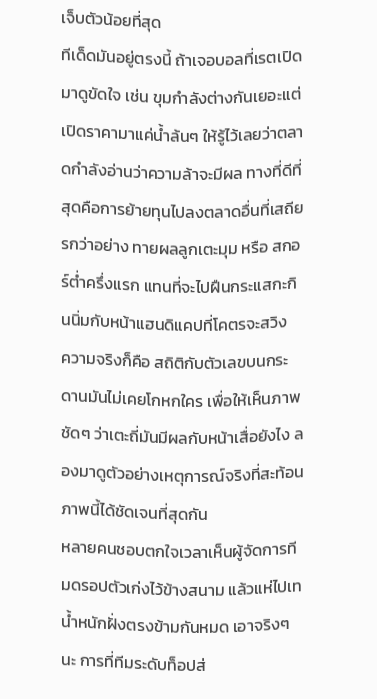เจ็บตัวน้อยที่สุด
ทีเด็ดมันอยู่ตรงนี้ ถ้าเจอบอลที่เรตเปิดมาดูขัดใจ เช่น ขุมกำลังต่างกันเยอะแต่เปิดราคามาแค่น้ำล้นๆ ให้รู้ไว้เลยว่าตลาดกำลังอ่านว่าความล้าจะมีผล ทางที่ดีที่สุดคือการย้ายทุนไปลงตลาดอื่นที่เสถียรกว่าอย่าง ทายผลลูกเตะมุม หรือ สกอร์ต่ำครึ่งแรก แทนที่จะไปฝืนกระแสกะกินนิ่มกับหน้าแฮนดิแคปที่โคตรจะสวิง
ความจริงก็คือ สถิติกับตัวเลขบนกระดานมันไม่เคยโกหกใคร เพื่อให้เห็นภาพชัดๆ ว่าเตะถี่มันมีผลกับหน้าเสื่อยังไง ลองมาดูตัวอย่างเหตุการณ์จริงที่สะท้อนภาพนี้ได้ชัดเจนที่สุดกัน
หลายคนชอบตกใจเวลาเห็นผู้จัดการทีมดรอปตัวเก่งไว้ข้างสนาม แล้วแห่ไปเทน้ำหนักฝั่งตรงข้ามกันหมด เอาจริงๆ นะ การที่ทีมระดับท็อปส่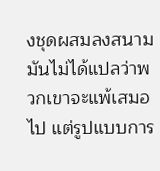งชุดผสมลงสนาม มันไม่ได้แปลว่าพวกเขาจะแพ้เสมอไป แต่รูปแบบการ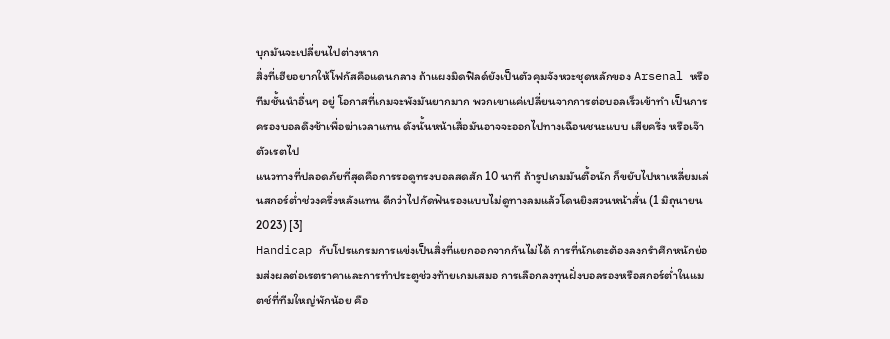บุกมันจะเปลี่ยนไปต่างหาก
สิ่งที่เฮียอยากให้โฟกัสคือแดนกลาง ถ้าแผงมิดฟิลด์ยังเป็นตัวคุมจังหวะชุดหลักของ Arsenal หรือทีมชั้นนำอื่นๆ อยู่ โอกาสที่เกมจะพังมันยากมาก พวกเขาแค่เปลี่ยนจากการต่อบอลเร็วเข้าทำ เป็นการครองบอลดึงช้าเพื่อฆ่าเวลาแทน ดังนั้นหน้าเสื่อมันอาจจะออกไปทางเฉือนชนะแบบ เสียครึ่ง หรือเจ๊าตัวเรตไป
แนวทางที่ปลอดภัยที่สุดคือการรอดูทรงบอลสดสัก 10 นาที ถ้ารูปเกมมันตื้อนัก ก็ขยับไปหาเหลี่ยมเล่นสกอร์ต่ำช่วงครึ่งหลังแทน ดีกว่าไปกัดฟันรองแบบไม่ดูทางลมแล้วโดนยิงสวนหน้าสั่น (1 มิถุนายน 2023) [3]
Handicap กับโปรแกรมการแข่งเป็นสิ่งที่แยกออกจากกันไม่ได้ การที่นักเตะต้องลงกรำศึกหนักย่อมส่งผลต่อเรตราคาและการทำประตูช่วงท้ายเกมเสมอ การเลือกลงทุนฝั่งบอลรองหรือสกอร์ต่ำในแมตช์ที่ทีมใหญ่พักน้อย คือ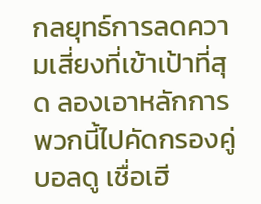กลยุทธ์การลดความเสี่ยงที่เข้าเป้าที่สุด ลองเอาหลักการพวกนี้ไปคัดกรองคู่บอลดู เชื่อเฮี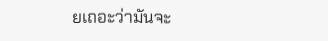ยเถอะว่ามันจะ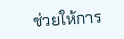ช่วยให้การ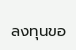ลงทุนขอ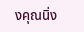งคุณนิ่ง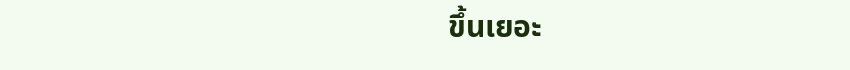ขึ้นเยอะ